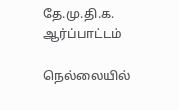தே.மு.தி.க. ஆர்ப்பாட்டம்

நெல்லையில்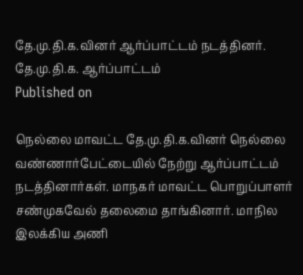தே.மு.தி.க.வினர் ஆர்ப்பாட்டம் நடத்தினர்.
தே.மு.தி.க. ஆர்ப்பாட்டம்
Published on

நெல்லை மாவட்ட தே.மு.தி.க.வினர் நெல்லை வண்ணார்பேட்டையில் நேற்று ஆர்ப்பாட்டம் நடத்தினார்கள். மாநகர் மாவட்ட பொறுப்பாளர் சண்முகவேல் தலைமை தாங்கினார். மாநில இலக்கிய அணி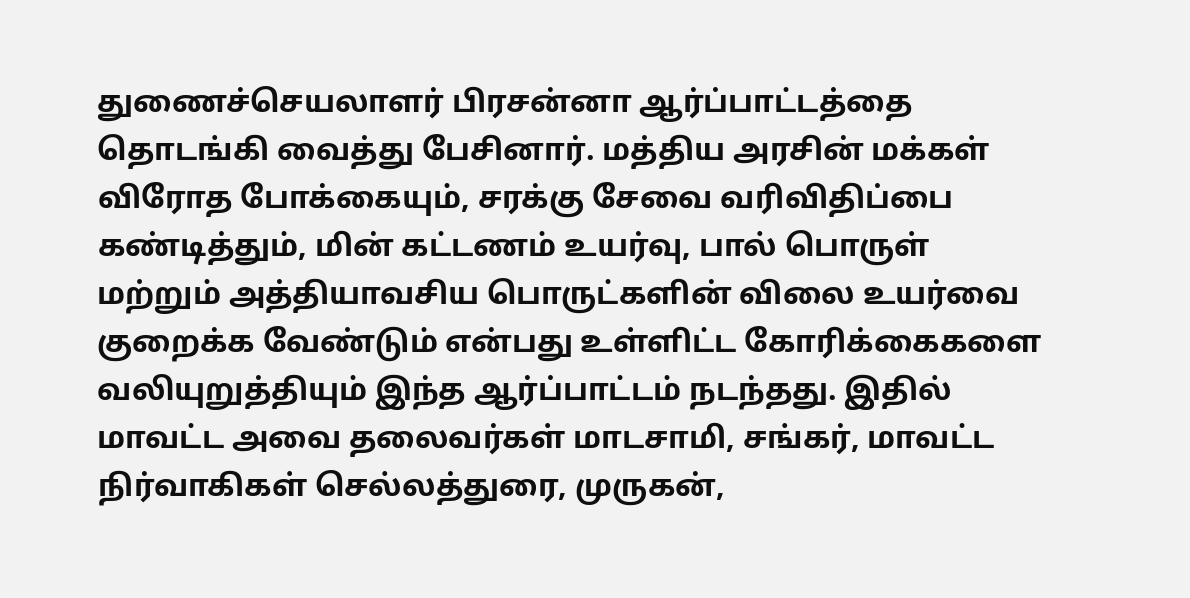துணைச்செயலாளர் பிரசன்னா ஆர்ப்பாட்டத்தை தொடங்கி வைத்து பேசினார். மத்திய அரசின் மக்கள் விரோத போக்கையும், சரக்கு சேவை வரிவிதிப்பை கண்டித்தும், மின் கட்டணம் உயர்வு, பால் பொருள் மற்றும் அத்தியாவசிய பொருட்களின் விலை உயர்வை குறைக்க வேண்டும் என்பது உள்ளிட்ட கோரிக்கைகளை வலியுறுத்தியும் இந்த ஆர்ப்பாட்டம் நடந்தது. இதில் மாவட்ட அவை தலைவர்கள் மாடசாமி, சங்கர், மாவட்ட நிர்வாகிகள் செல்லத்துரை, முருகன்,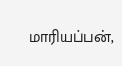மாரியப்பன்,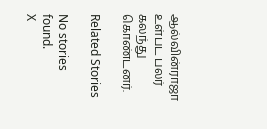ஆல்வின்ராஜா உள்பட பலர் கலந்து கொண்டனர்.

Related Stories

No stories found.
X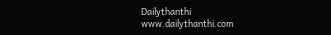Dailythanthi
www.dailythanthi.com